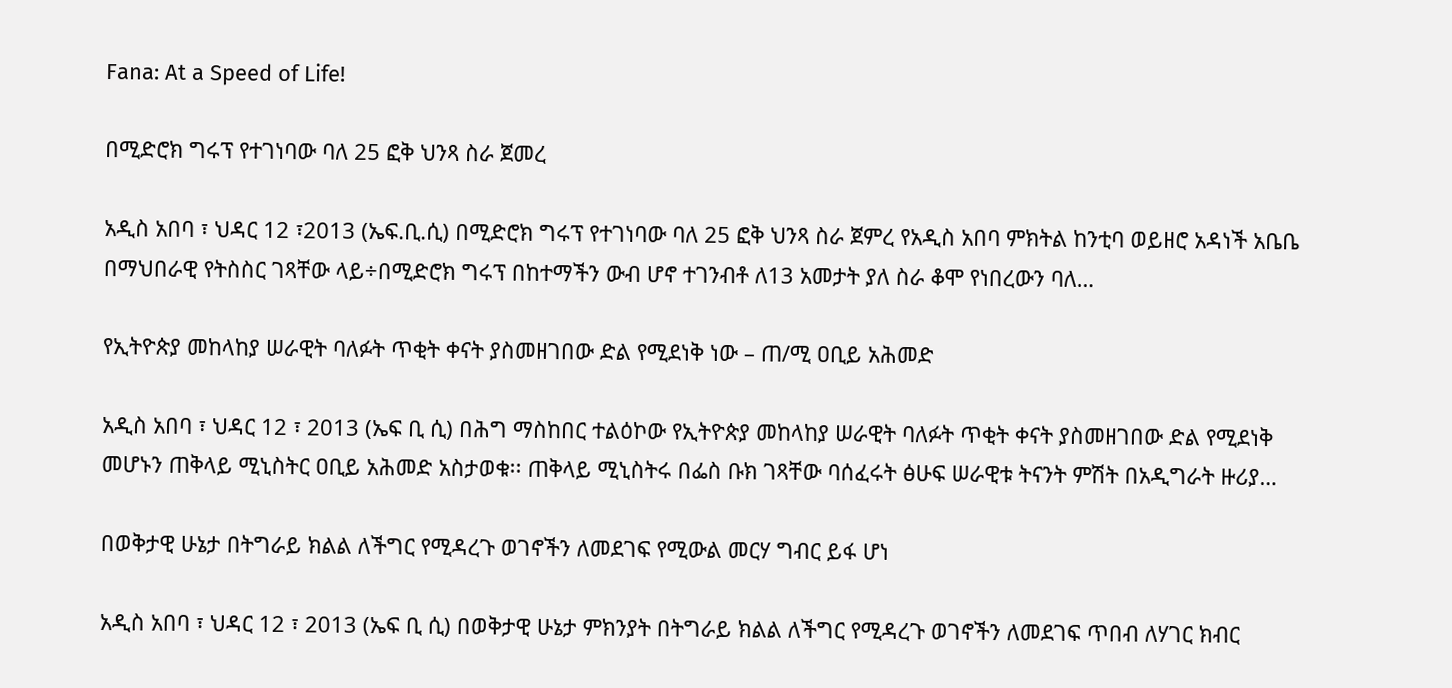Fana: At a Speed of Life!

በሚድሮክ ግሩፕ የተገነባው ባለ 25 ፎቅ ህንጻ ስራ ጀመረ

አዲስ አበባ ፣ ህዳር 12 ፣2013 (ኤፍ.ቢ.ሲ) በሚድሮክ ግሩፕ የተገነባው ባለ 25 ፎቅ ህንጻ ስራ ጀምረ የአዲስ አበባ ምክትል ከንቲባ ወይዘሮ አዳነች አቤቤ በማህበራዊ የትስስር ገጻቸው ላይ÷በሚድሮክ ግሩፕ በከተማችን ውብ ሆኖ ተገንብቶ ለ13 አመታት ያለ ስራ ቆሞ የነበረውን ባለ…

የኢትዮጵያ መከላከያ ሠራዊት ባለፉት ጥቂት ቀናት ያስመዘገበው ድል የሚደነቅ ነው – ጠ/ሚ ዐቢይ አሕመድ

አዲስ አበባ ፣ ህዳር 12 ፣ 2013 (ኤፍ ቢ ሲ) በሕግ ማስከበር ተልዕኮው የኢትዮጵያ መከላከያ ሠራዊት ባለፉት ጥቂት ቀናት ያስመዘገበው ድል የሚደነቅ መሆኑን ጠቅላይ ሚኒስትር ዐቢይ አሕመድ አስታወቁ፡፡ ጠቅላይ ሚኒስትሩ በፌስ ቡክ ገጻቸው ባሰፈሩት ፅሁፍ ሠራዊቱ ትናንት ምሽት በአዲግራት ዙሪያ…

በወቅታዊ ሁኔታ በትግራይ ክልል ለችግር የሚዳረጉ ወገኖችን ለመደገፍ የሚውል መርሃ ግብር ይፋ ሆነ

አዲስ አበባ ፣ ህዳር 12 ፣ 2013 (ኤፍ ቢ ሲ) በወቅታዊ ሁኔታ ምክንያት በትግራይ ክልል ለችግር የሚዳረጉ ወገኖችን ለመደገፍ ጥበብ ለሃገር ክብር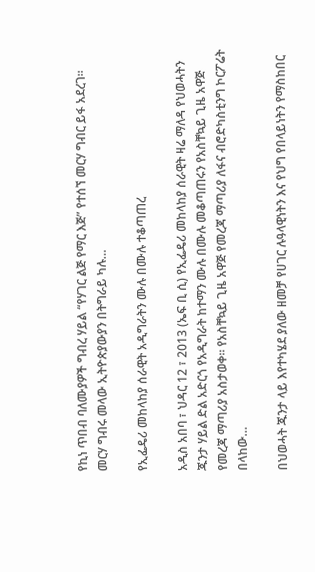የኪነ ጥበብ ባለሙያዎች ግብረ ሃይል “የሃገር ልጅ የማር እጅ” የተሰኘ መርሃ ግብር ይፋ አደረገ፡፡ መርሃ ግብሩ መላው ኢትዮጵያውያን በትግራይ ካሉ…

የኢፌዴሪ መከላከያ ሰራዊት አዲግራትን ሙሉ በሙሉ ተቆጣጠረ

አዲስ አበባ ፣ ህዳር 12 ፣ 2013 (ኤፍ ቢ ሲ) የኢፌዴሪ መከላከያ ሰራዊት ዛሬ ማለዳ የህወሓትን ጁንታ ሃይል ድል አድርጎ የአዲግራት ከተማን ሙሉ በሙሉ መቆጣጠሩን የአስቸኳይ ጊዜ አዋጅ የመረጃ ማጣሪያ አስታወቀ፡፡ የአስቸኳይ ጊዜ አዋጅ የመረጃ ማጣሪያ ለፋና ብሮድካስቲንግ ኮርፖሬት በላከው…

በህወሓት ጁንታ ላይ እየተካሄደ ያለው ዘመቻ የሀገር ሉዓላዊነትን እና የህግ የበላይነትን የማስከበር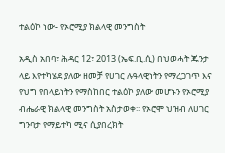ተልዕኮ ነው- የኦሮሚያ ክልላዊ መንግስት

አዲስ አበባ፣ ሕዳር 12፣ 2013 (ኤፍ.ቢ.ሲ) በህወሓት ጁንታ ላይ እየተካሄደ ያለው ዘመቻ የሀገር ሉዓላዊነትን የማረጋገጥ እና የህግ የበላይነትን የማስከበር ተልዕኮ ያለው መሆኑን የኦሮሚያ ብሔራዊ ክልላዊ መንግስት አስታወቀ፡፡ የኦሮሞ ህዝብ ለሀገር ግንባታ የማይተካ ሚና ሲያበረክት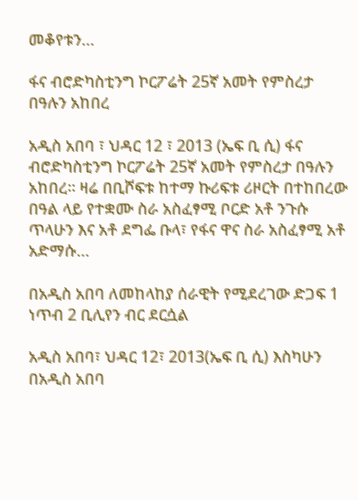መቆየቱን…

ፋና ብሮድካስቲንግ ኮርፖሬት 25ኛ አመት የምስረታ በዓሉን አከበረ

አዲስ አበባ ፣ ህዳር 12 ፣ 2013 (ኤፍ ቢ ሲ) ፋና ብሮድካስቲንግ ኮርፖሬት 25ኛ አመት የምስረታ በዓሉን አከበረ፡፡ ዛሬ በቢሾፍቱ ከተማ ኩሪፍቱ ሪዞርት በተከበረው በዓል ላይ የተቋሙ ስራ አስፈፃሚ ቦርድ አቶ ንጉሱ ጥላሁን እና አቶ ደግፌ ቡላ፣ የፋና ዋና ስራ አስፈፃሚ አቶ አድማሱ…

በአዲስ አበባ ለመከላከያ ሰራዊት የሚደረገው ድጋፍ 1 ነጥብ 2 ቢሊየን ብር ደርሷል

አዲስ አበባ፣ ህዳር 12፣ 2013(ኤፍ ቢ ሲ) እስካሁን በአዲስ አበባ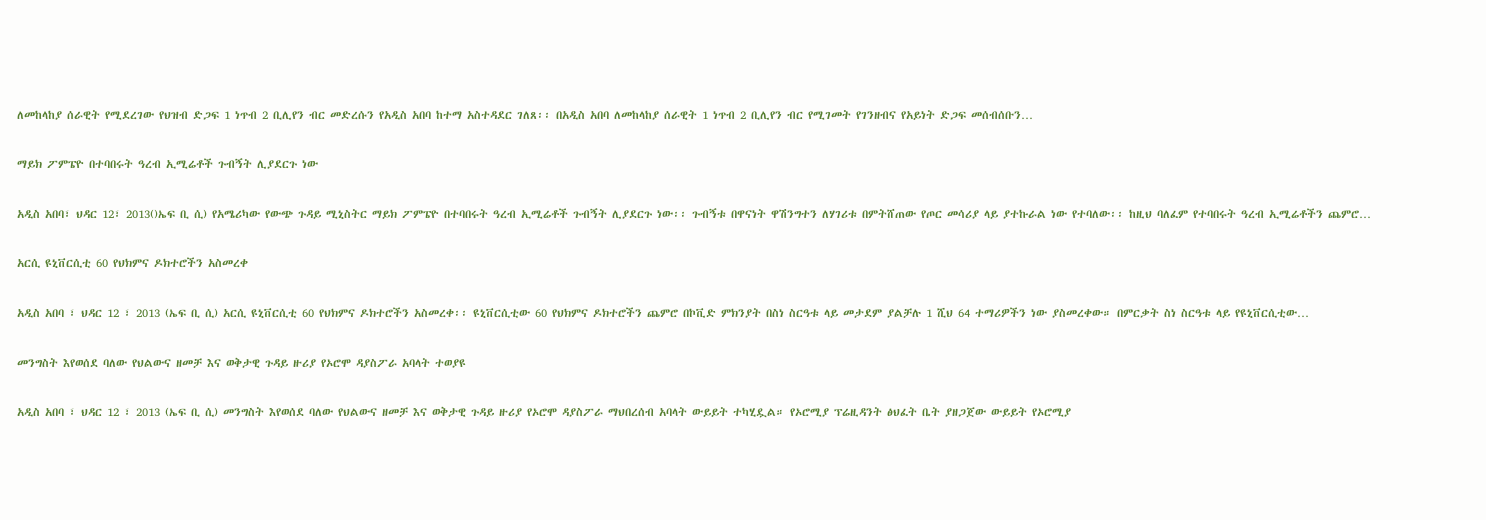ለመከላከያ ሰራዊት የሚደረገው የህዝብ ድጋፍ 1 ነጥብ 2 ቢሊየን ብር መድረሱን የአዲስ አበባ ከተማ አስተዳደር ገለጸ፡፡ በአዲስ አበባ ለመከላከያ ሰራዊት 1 ነጥብ 2 ቢሊየን ብር የሚገመት የገንዘብና የአይነት ድጋፍ መሰብሰቡን…

ማይክ ፖምፔዮ በተባበሩት ዓረብ ኢሚሬቶች ጉብኝት ሊያደርጉ ነው

አዲስ አበባ፣ ህዳር 12፣ 2013()ኤፍ ቢ ሲ) የአሜሪካው የውጭ ጉዳይ ሚኒስትር ማይክ ፖምፔዮ በተባበሩት ዓረብ ኢሚሬቶች ጉብኝት ሊያደርጉ ነው፡፡ ጉብኝቱ በዋናነት ዋሽንግተን ለሃገሪቱ በምትሸጠው የጦር መሳሪያ ላይ ያተኩራል ነው የተባለው፡፡ ከዚህ ባለፈም የተባበሩት ዓረብ ኢሚሬቶችን ጨምሮ…

አርሲ ዩኒቨርሲቲ 60 የህክምና ዶክተሮችን አስመረቀ

አዲስ አበባ ፣ ህዳር 12 ፣ 2013 (ኤፍ ቢ ሲ) አርሲ ዩኒቨርሲቲ 60 የህክምና ዶክተሮችን አስመረቀ፡፡ ዩኒቨርሲቲው 60 የህክምና ዶክተሮችን ጨምሮ በኮቪድ ምክንያት በስነ ስርዓቱ ላይ መታደም ያልቻሉ 1 ሺህ 64 ተማሪዎችን ነው ያስመረቀው። በምርቃት ስነ ስርዓቱ ላይ የዩኒቨርሲቲው…

መንግስት እየወሰደ ባለው የህልውና ዘመቻ እና ወቅታዊ ጉዳይ ዙሪያ የኦሮሞ ዳያስፖራ አባላት ተወያዩ

አዲስ አበባ ፣ ህዳር 12 ፣ 2013 (ኤፍ ቢ ሲ) መንግስት እየወሰደ ባለው የህልውና ዘመቻ እና ወቅታዊ ጉዳይ ዙሪያ የኦሮሞ ዳያስፖራ ማህበረሰብ አባላት ውይይት ተካሂዷል። የኦሮሚያ ፕሬዚዳንት ፅህፈት ቤት ያዘጋጀው ውይይት የኦሮሚያ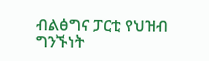ብልፅግና ፓርቲ የህዝብ ግንኙነት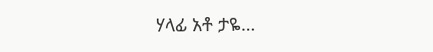ሃላፊ አቶ ታዬ…